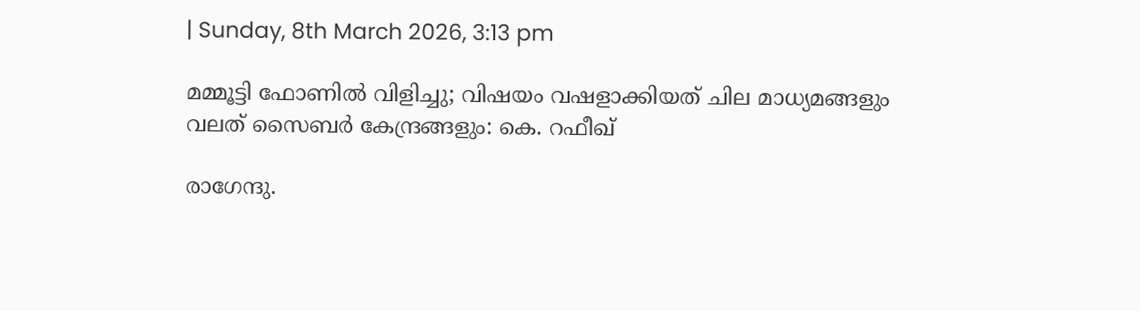| Sunday, 8th March 2026, 3:13 pm

മമ്മൂട്ടി ഫോണില്‍ വിളിച്ചു; വിഷയം വഷളാക്കിയത് ചില മാധ്യമങ്ങളും വലത് സൈബര്‍ കേന്ദ്രങ്ങളും: കെ. റഫീഖ്

രാഗേന്ദു.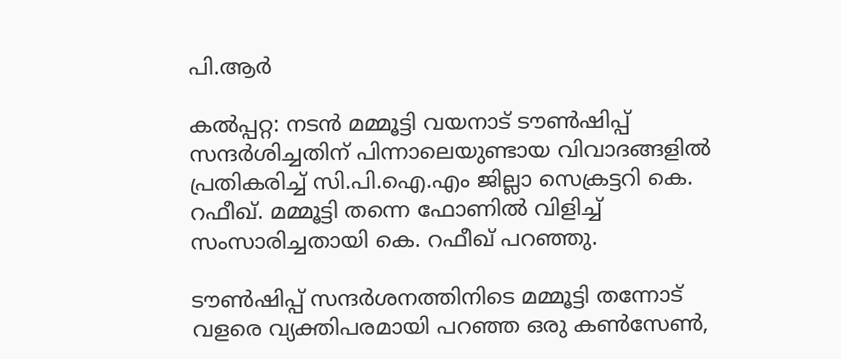പി.ആര്‍

കല്‍പ്പറ്റ: നടന്‍ മമ്മൂട്ടി വയനാട് ടൗണ്‍ഷിപ്പ് സന്ദര്‍ശിച്ചതിന് പിന്നാലെയുണ്ടായ വിവാദങ്ങളില്‍ പ്രതികരിച്ച് സി.പി.ഐ.എം ജില്ലാ സെക്രട്ടറി കെ. റഫീഖ്. മമ്മൂട്ടി തന്നെ ഫോണില്‍ വിളിച്ച് സംസാരിച്ചതായി കെ. റഫീഖ് പറഞ്ഞു.

ടൗണ്‍ഷിപ്പ് സന്ദര്‍ശനത്തിനിടെ മമ്മൂട്ടി തന്നോട് വളരെ വ്യക്തിപരമായി പറഞ്ഞ ഒരു കണ്‍സേണ്‍,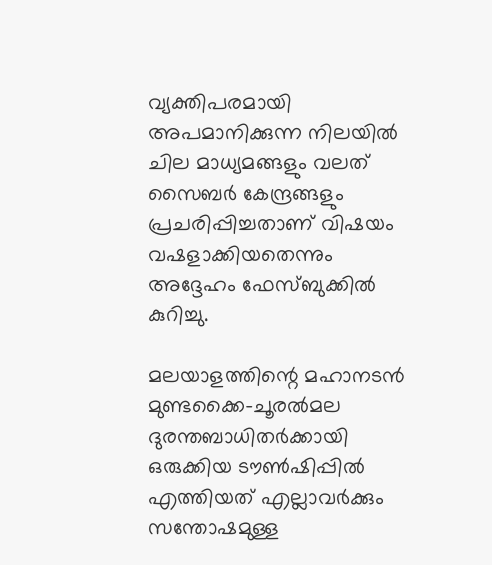വ്യക്തിപരമായി അപമാനിക്കുന്ന നിലയില്‍ ചില മാധ്യമങ്ങളും വലത് സൈബര്‍ കേന്ദ്രങ്ങളും പ്രചരിപ്പിച്ചതാണ് വിഷയം വഷളാക്കിയതെന്നും അദ്ദേഹം ഫേസ്ബുക്കില്‍ കുറിച്ചു.

മലയാളത്തിന്റെ മഹാനടന്‍ മുണ്ടക്കൈ-ചൂരല്‍മല ദുരന്തബാധിതര്‍ക്കായി ഒരുക്കിയ ടൗണ്‍ഷിപ്പില്‍ എത്തിയത് എല്ലാവര്‍ക്കും സന്തോഷമുള്ള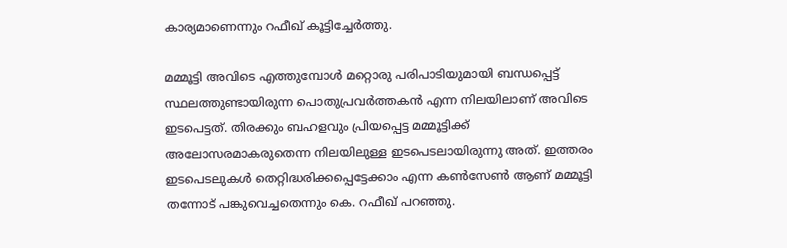കാര്യമാണെന്നും റഫീഖ് കൂട്ടിച്ചേര്‍ത്തു.

മമ്മൂട്ടി അവിടെ എത്തുമ്പോള്‍ മറ്റൊരു പരിപാടിയുമായി ബന്ധപ്പെട്ട് സ്ഥലത്തുണ്ടായിരുന്ന പൊതുപ്രവര്‍ത്തകന്‍ എന്ന നിലയിലാണ് അവിടെ ഇടപെട്ടത്. തിരക്കും ബഹളവും പ്രിയപ്പെട്ട മമ്മൂട്ടിക്ക് അലോസരമാകരുതെന്ന നിലയിലുള്ള ഇടപെടലായിരുന്നു അത്. ഇത്തരം ഇടപെടലുകള്‍ തെറ്റിദ്ധരിക്കപ്പെട്ടേക്കാം എന്ന കണ്‍സേണ്‍ ആണ് മമ്മൂട്ടി തന്നോട് പങ്കുവെച്ചതെന്നും കെ. റഫീഖ് പറഞ്ഞു.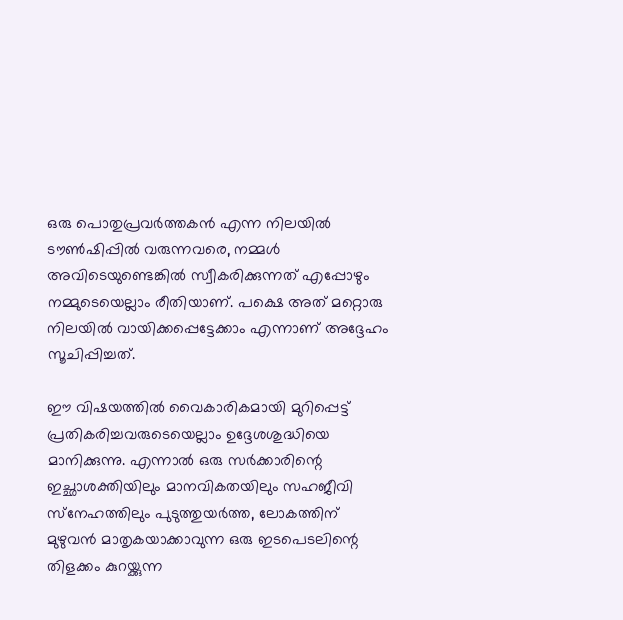ഒരു പൊതുപ്രവര്‍ത്തകന്‍ എന്ന നിലയില്‍ ടൗണ്‍ഷിപ്പില്‍ വരുന്നവരെ, നമ്മള്‍ അവിടെയുണ്ടെങ്കില്‍ സ്വീകരിക്കുന്നത് എപ്പോഴും നമ്മുടെയെല്ലാം രീതിയാണ്. പക്ഷെ അത് മറ്റൊരു നിലയില്‍ വായിക്കപ്പെട്ടേക്കാം എന്നാണ് അദ്ദേഹം സൂചിപ്പിച്ചത്.

ഈ വിഷയത്തില്‍ വൈകാരികമായി മുറിപ്പെട്ട് പ്രതികരിച്ചവരുടെയെല്ലാം ഉദ്ദേശശുദ്ധിയെ മാനിക്കുന്നു. എന്നാല്‍ ഒരു സര്‍ക്കാരിന്റെ ഇച്ഛാശക്തിയിലും മാനവികതയിലും സഹജീവി സ്‌നേഹത്തിലും പുടുത്തുയര്‍ത്ത, ലോകത്തിന് മുഴുവന്‍ മാതൃകയാക്കാവുന്ന ഒരു ഇടപെടലിന്റെ തിളക്കം കുറയ്ക്കുന്ന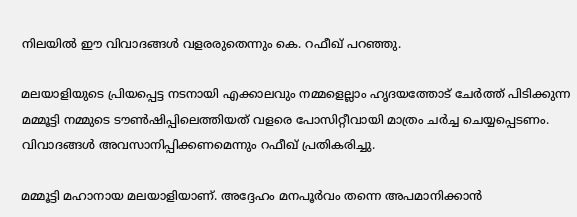നിലയില്‍ ഈ വിവാദങ്ങള്‍ വളരരുതെന്നും കെ. റഫീഖ് പറഞ്ഞു.

മലയാളിയുടെ പ്രിയപ്പെട്ട നടനായി എക്കാലവും നമ്മളെല്ലാം ഹൃദയത്തോട് ചേര്‍ത്ത് പിടിക്കുന്ന മമ്മൂട്ടി നമ്മുടെ ടൗണ്‍ഷിപ്പിലെത്തിയത് വളരെ പോസിറ്റീവായി മാത്രം ചര്‍ച്ച ചെയ്യപ്പെടണം. വിവാദങ്ങള്‍ അവസാനിപ്പിക്കണമെന്നും റഫീഖ് പ്രതികരിച്ചു.

മമ്മൂട്ടി മഹാനായ മലയാളിയാണ്. അദ്ദേഹം മനപൂര്‍വം തന്നെ അപമാനിക്കാന്‍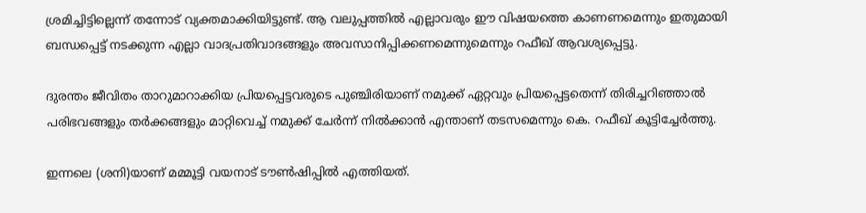ശ്രമിച്ചിട്ടില്ലെന്ന് തന്നോട് വ്യക്തമാക്കിയിട്ടുണ്ട്. ആ വലുപ്പത്തില്‍ എല്ലാവരും ഈ വിഷയത്തെ കാണണമെന്നും ഇതുമായി ബന്ധപ്പെട്ട് നടക്കുന്ന എല്ലാ വാദപ്രതിവാദങ്ങളും അവസാനിപ്പിക്കണമെന്നുമെന്നും റഫീഖ് ആവശ്യപ്പെട്ടു.

ദുരന്തം ജീവിതം താറുമാറാക്കിയ പ്രിയപ്പെട്ടവരുടെ പുഞ്ചിരിയാണ് നമുക്ക് ഏറ്റവും പ്രിയപ്പെട്ടതെന്ന് തിരിച്ചറിഞ്ഞാല്‍ പരിഭവങ്ങളും തര്‍ക്കങ്ങളും മാറ്റിവെച്ച് നമുക്ക് ചേര്‍ന്ന് നില്‍ക്കാന്‍ എന്താണ് തടസമെന്നും കെ. റഫീഖ് കൂട്ടിച്ചേര്‍ത്തു.

ഇന്നലെ (ശനി)യാണ് മമ്മൂട്ടി വയനാട് ടൗണ്‍ഷിപ്പില്‍ എത്തിയത്.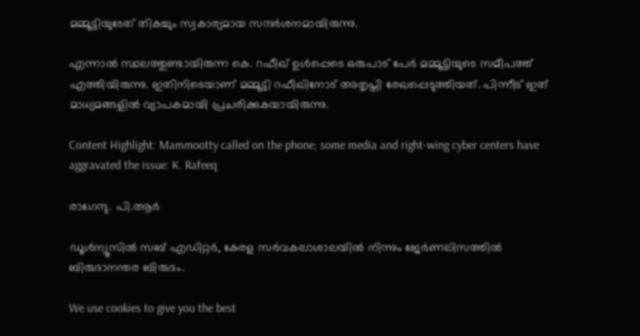മമ്മൂട്ടിയുടേത് തികച്ചും സ്വകാര്യമായ സന്ദര്‍ശനമായിരുന്നു.

എന്നാല്‍ സ്ഥലത്തുണ്ടായിരുന്ന കെ. റഫീഖ് ഉള്‍പ്പെടെ ഒരുപാട് പേര്‍ മമ്മൂട്ടിയുടെ സമീപത്ത് എത്തിയിരുന്നു. ഇതിനിടെയാണ് മമ്മൂട്ടി റഫീഖിനോട് അതൃപ്തി രേഖപ്പെടുത്തിയത്. പിന്നീട് ഇത് മാധ്യമങ്ങളില്‍ വ്യാപകമായി പ്രചരിക്കുകയായിരുന്നു.

Content Highlight: Mammootty called on the phone; some media and right-wing cyber centers have aggravated the issue: K. Rafeeq

രാഗേന്ദു. പി.ആര്‍

ഡൂള്‍ന്യൂസില്‍ സബ് എഡിറ്റര്‍, കേരള സര്‍വകലാശാലയില്‍ നിന്നും ജേര്‍ണലിസത്തില്‍ ബിരുദാനന്തര ബിരുദം.

We use cookies to give you the best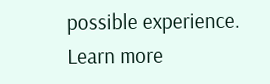possible experience. Learn more